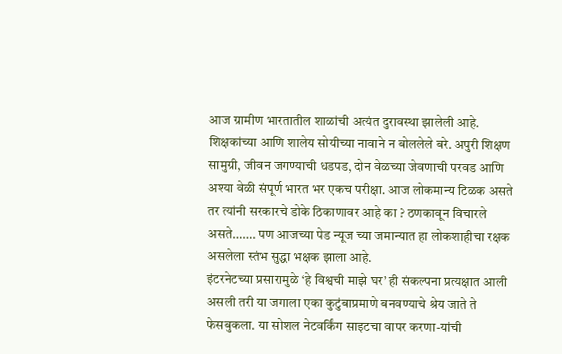आज ग्रामीण भारतातील शाळांची अत्यंत दुरावस्था झालेली आहे. शिक्षकांच्या आणि शालेय सोयीच्या नावाने न बोललेले बरे. अपुरी शिक्षण सामुग्री, जीवन जगण्याची धडपड, दोन वेळच्या जेवणाची परवड आणि अश्या वेळी संपूर्ण भारत भर एकच परीक्षा. आज लोकमान्य टिळक असते तर त्यांनी सरकारचे डोके ठिकाणावर आहे का ? ठणकावून विचारले असते……. पण आजच्या पेड न्यूज च्या जमान्यात हा लोकशाहीचा रक्षक असलेला स्तंभ सुद्धा भक्षक झाला आहे.
इंटरनेटच्या प्रसारामुळे ‘हे विश्वची माझे घर’ ही संकल्पना प्रत्यक्षात आली असली तरी या जगाला एका कुटुंबाप्रमाणे बनवण्याचे श्रेय जाते ते फेसबुकला. या सोशल नेटवर्किंग साइटचा वापर करणा-यांची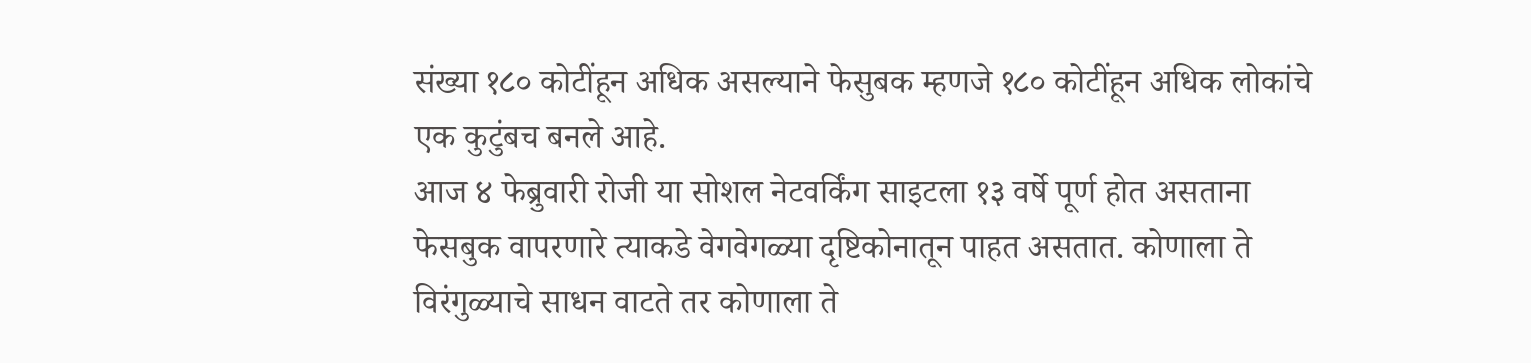संख्या १८० कोटींहून अधिक असल्याने फेसुबक म्हणजे १८० कोटींहून अधिक लोकांचे एक कुटुंबच बनले आहे.
आज ४ फेब्रुवारी रोजी या सोशल नेटवर्किंग साइटला १३ वर्षे पूर्ण होत असताना फेसबुक वापरणारे त्याकडे वेगवेगळ्या दृष्टिकोनातून पाहत असतात. कोणाला ते विरंगुळ्याचे साधन वाटते तर कोणाला ते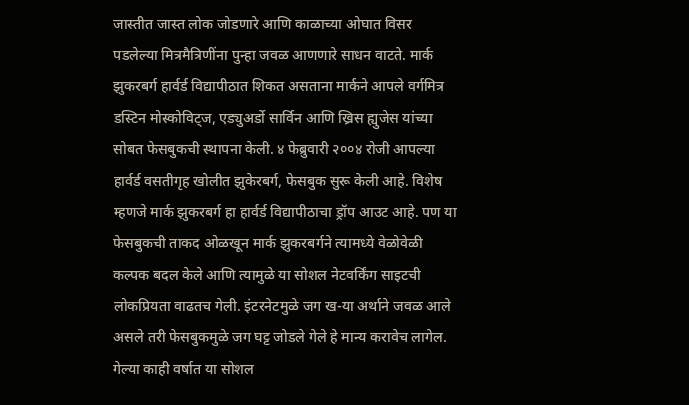जास्तीत जास्त लोक जोडणारे आणि काळाच्या ओघात विसर पडलेल्या मित्रमैत्रिणींना पुन्हा जवळ आणणारे साधन वाटते. मार्क झुकरबर्ग हार्वर्ड विद्यापीठात शिकत असताना मार्कने आपले वर्गमित्र डस्टिन मोस्कोविट्ज, एड्युअर्डो सार्विन आणि ख्रिस ह्युजेस यांच्या सोबत फेसबुकची स्थापना केली. ४ फेब्रुवारी २००४ रोजी आपल्या हार्वर्ड वसतीगृह खोलीत झुकेरबर्ग, फेसबुक सुरू केली आहे. विशेष म्हणजे मार्क झुकरबर्ग हा हार्वर्ड विद्यापीठाचा ड्रॉप आउट आहे. पण या फेसबुकची ताकद ओळखून मार्क झुकरबर्गने त्यामध्ये वेळोवेळी कल्पक बदल केले आणि त्यामुळे या सोशल नेटवर्किंग साइटची लोकप्रियता वाढतच गेली. इंटरनेटमुळे जग ख-या अर्थाने जवळ आले असले तरी फेसबुकमुळे जग घट्ट जोडले गेले हे मान्य करावेच लागेल. गेल्या काही वर्षात या सोशल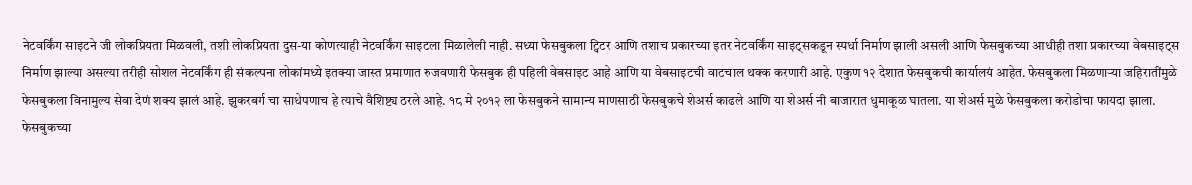नेटवर्किंग साइटने जी लोकप्रियता मिळवली, तशी लोकप्रियता दुस-या कोणत्याही नेटवर्किंग साइटला मिळालेली नाही. सध्या फेसबुकला ट्विटर आणि तशाच प्रकारच्या इतर नेटवर्किंग साइट्सकडून स्पर्धा निर्माण झाली असली आणि फेसबुकच्या आधीही तशा प्रकारच्या वेबसाइट्स निर्माण झाल्या असल्या तरीही सोशल नेटवर्किंग ही संकल्पना लोकांमध्ये इतक्या जास्त प्रमाणात रुजवणारी फेसबुक ही पहिली वेबसाइट आहे आणि या वेबसाइटची वाटचाल थक्क करणारी आहे. एकुण १२ देशात फेसबुकची कार्यालयं आहेत. फेसबुकला मिळणाऱ्या जहिरातींमुळे फेसबुकला विनामुल्य सेवा देणं शक्य झालं आहे. झुकरबर्ग चा साधेपणाच हे त्याचे वैशिष्ट्य ठरले आहे. १८ मे २०१२ ला फेसबुकने सामान्य माणसाठी फेसबुकचे शेअर्स काढले आणि या शेअर्स नी बाजारात धुमाकूळ घातला. या शेअर्स मुळे फेसबुकला करोडोचा फायदा झाला. फेसबुकच्या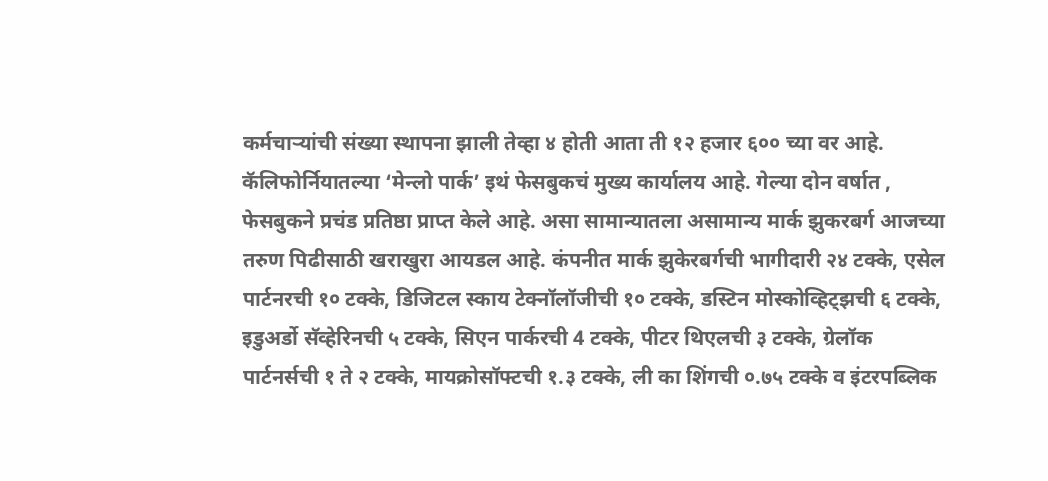कर्मचाऱ्यांची संख्या स्थापना झाली तेव्हा ४ होती आता ती १२ हजार ६०० च्या वर आहे.
कॅलिफोर्नियातल्या ‘मेन्लो पार्क’ इथं फेसबुकचं मुख्य कार्यालय आहे. गेल्या दोन वर्षात , फेसबुकने प्रचंड प्रतिष्ठा प्राप्त केले आहे. असा सामान्यातला असामान्य मार्क झुकरबर्ग आजच्या तरुण पिढीसाठी खराखुरा आयडल आहे. कंपनीत मार्क झुकेरबर्गची भागीदारी २४ टक्के, एसेल पार्टनरची १० टक्के, डिजिटल स्काय टेक्नॉलॉजीची १० टक्के, डस्टिन मोस्कोव्हिट्झची ६ टक्के, इडुअर्डो सॅव्हेरिनची ५ टक्के, सिएन पार्करची 4 टक्के, पीटर थिएलची ३ टक्के, ग्रेलॉक पार्टनर्सची १ ते २ टक्के, मायक्रोसॉफ्टची १.३ टक्के, ली का शिंगची ०.७५ टक्के व इंटरपब्लिक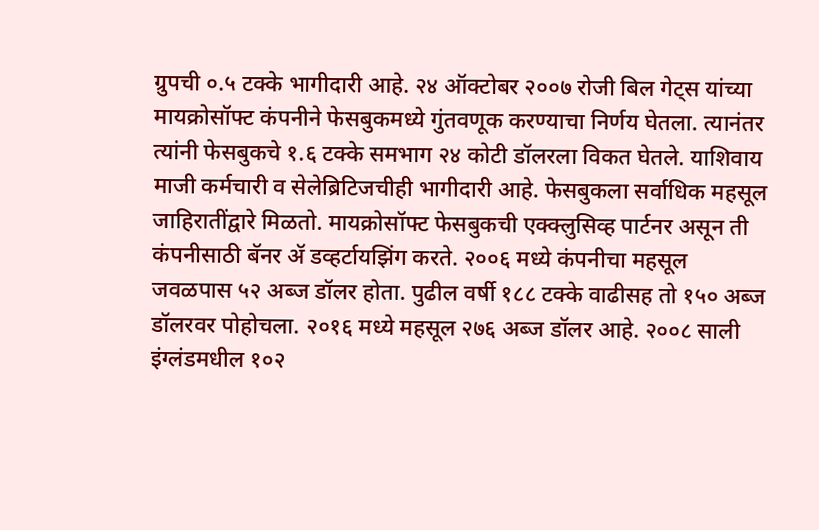ग्रुपची ०.५ टक्के भागीदारी आहे. २४ ऑक्टोबर २००७ रोजी बिल गेट्स यांच्या मायक्रोसॉफ्ट कंपनीने फेसबुकमध्ये गुंतवणूक करण्याचा निर्णय घेतला. त्यानंतर त्यांनी फेसबुकचे १.६ टक्के समभाग २४ कोटी डॉलरला विकत घेतले. याशिवाय माजी कर्मचारी व सेलेब्रिटिजचीही भागीदारी आहे. फेसबुकला सर्वाधिक महसूल जाहिरातींद्वारे मिळतो. मायक्रोसॉफ्ट फेसबुकची एक्क्लुसिव्ह पार्टनर असून ती कंपनीसाठी बॅनर ॲ डव्हर्टायझिंग करते. २००६ मध्ये कंपनीचा महसूल जवळपास ५२ अब्ज डॉलर होता. पुढील वर्षी १८८ टक्के वाढीसह तो १५० अब्ज डॉलरवर पोहोचला. २०१६ मध्ये महसूल २७६ अब्ज डॉलर आहे. २००८ साली इंग्लंडमधील १०२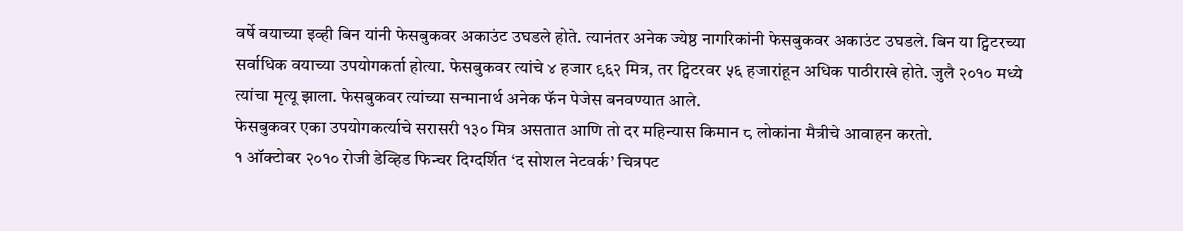वर्षे वयाच्या इव्ही बिन यांनी फेसबुकवर अकाउंट उघडले होते. त्यानंतर अनेक ज्येष्ठ नागरिकांनी फेसबुकवर अकाउंट उघडले. बिन या ट्विटरच्या सर्वाधिक वयाच्या उपयोगकर्ता होत्या. फेसबुकवर त्यांचे ४ हजार ९६२ मित्र, तर ट्विटरवर ५६ हजारांहून अधिक पाठीराखे होते. जुलै २०१० मध्ये त्यांचा मृत्यू झाला. फेसबुकवर त्यांच्या सन्मानार्थ अनेक फॅन पेजेस बनवण्यात आले.
फेसबुकवर एका उपयोगकर्त्याचे सरासरी १३० मित्र असतात आणि तो दर महिन्यास किमान ८ लोकांना मैत्रीचे आवाहन करतो.
१ ऑक्टोबर २०१० रोजी डेव्हिड फिन्चर दिग्दर्शित ‘द सोशल नेटवर्क’ चित्रपट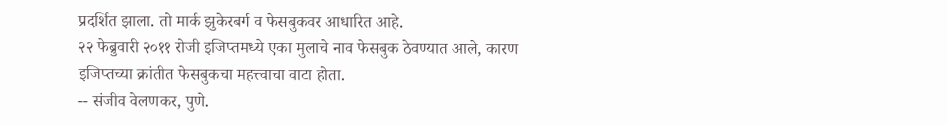प्रदर्शित झाला. तो मार्क झुकेरबर्ग व फेसबुकवर आधारित आहे.
२२ फेब्रुवारी २०११ रोजी इजिप्तमध्ये एका मुलाचे नाव फेसबुक ठेवण्यात आले, कारण इजिप्तच्या क्रांतीत फेसबुकचा महत्त्वाचा वाटा होता.
-- संजीव वेलणकर, पुणे.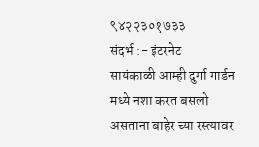९४२२३०१७३३
संदर्भ :- इंटरनेट
सायंकाळी आम्ही दुर्गा गार्डन मध्ये नशा करत बसलो असताना बाहेर च्या रस्त्यावर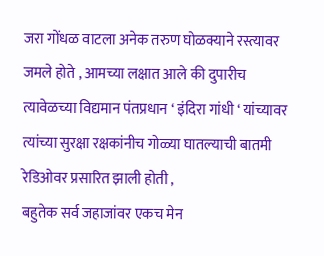जरा गोंधळ वाटला अनेक तरुण घोळक्याने रस्त्यावर जमले होते , आमच्या लक्षात आले की दुपारीच त्यावेळच्या विद्यमान पंतप्रधान ‘ इंदिरा गांधी ‘ यांच्यावर त्यांच्या सुरक्षा रक्षकांनीच गोळ्या घातल्याची बातमी रेडिओवर प्रसारित झाली होती ,
बहुतेक सर्व जहाजांवर एकच मेन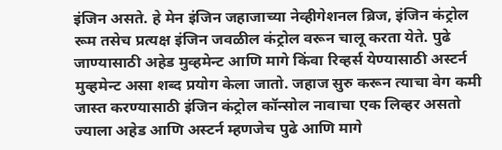इंजिन असते. हे मेन इंजिन जहाजाच्या नेव्हीगेशनल ब्रिज, इंजिन कंट्रोल रूम तसेच प्रत्यक्ष इंजिन जवळील कंट्रोल वरून चालू करता येते. पुढे जाण्यासाठी अहेड मुव्हमेन्ट आणि मागे किंवा रिव्हर्स येण्यासाठी अस्टर्न मुव्हमेन्ट असा शब्द प्रयोग केला जातो. जहाज सुरु करून त्याचा वेग कमी जास्त करण्यासाठी इंजिन कंट्रोल कॉन्सोल नावाचा एक लिव्हर असतो ज्याला अहेड आणि अस्टर्न म्हणजेच पुढे आणि मागे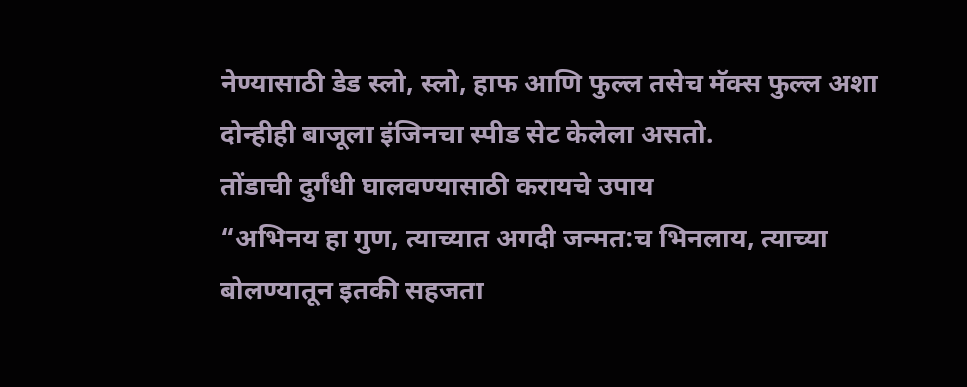नेण्यासाठी डेड स्लो, स्लो, हाफ आणि फुल्ल तसेच मॅक्स फुल्ल अशा दोन्हीही बाजूला इंजिनचा स्पीड सेट केलेला असतो.
तोंडाची दुर्गंधी घालवण्यासाठी करायचे उपाय
“अभिनय हा गुण, त्याच्यात अगदी जन्मत:च भिनलाय, त्याच्या बोलण्यातून इतकी सहजता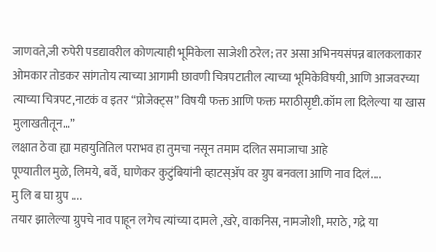जाणवते,जी रुपेरी पडद्यावरील कोणत्याही भूमिकेला साजेशी ठरेल; तर असा अभिनयसंपन्न बालकलाकार ओमकार तोडकर सांगतोय त्याच्या आगामी छावणी चित्रपटातील त्याच्या भूमिकेविषयी, आणि आजवरच्या त्याच्या चित्रपट,नाटकं व इतर “प्रोजेक्ट्स” विषयी फक्त आणि फक्त मराठीसृष्टी.कॉम ला दिलेल्या या खास मुलाखतीतून…”
लक्षात ठेवा ह्या महायुतितिल पराभव हा तुमचा नसून तमाम दलित समाजाचा आहे
पूण्यातील मुळे, लिमये, बर्वे, घाणेकर कुटुंबियांनी व्हाटस्ॲप वर ग्रुप बनवला आणि नाव दिलं....
मु लि ब घा ग्रुप ....
तयार झालेल्या ग्रुपचे नाव पाहून लगेच त्यांच्या दामले ,खरे, वाकनिस, नामजोशी, मराठे, गद्रे या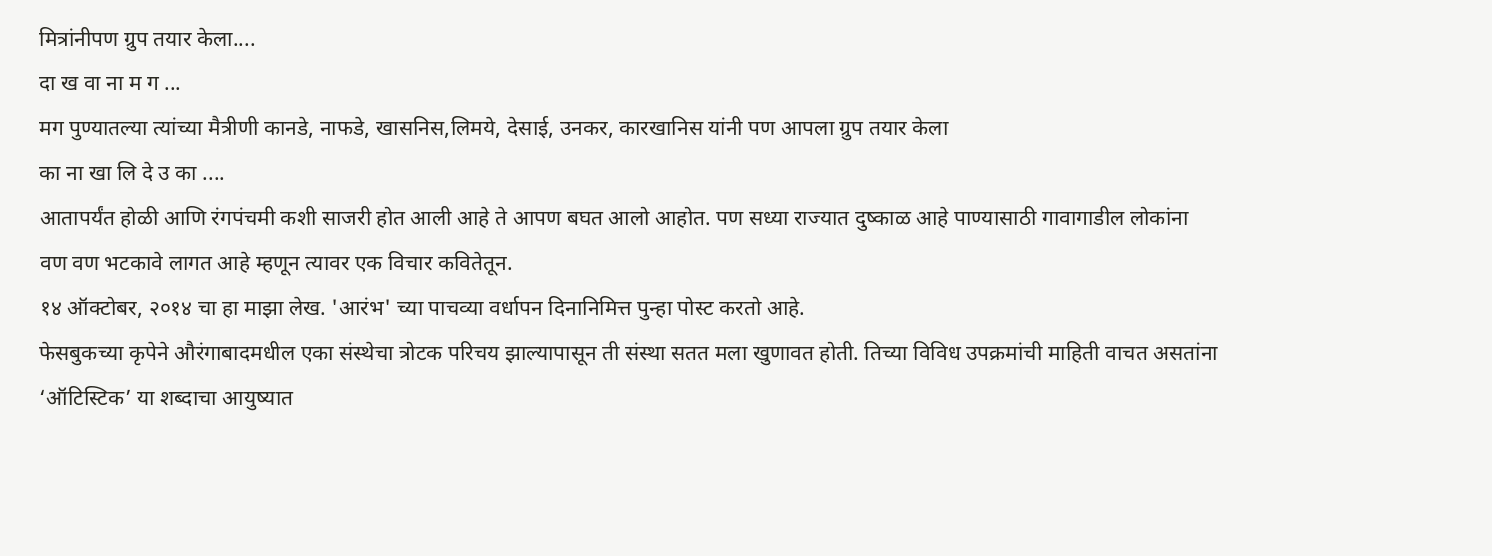मित्रांनीपण ग्रुप तयार केला....
दा ख वा ना म ग ...
मग पुण्यातल्या त्यांच्या मैत्रीणी कानडे, नाफडे, खासनिस,लिमये, देसाई, उनकर, कारखानिस यांनी पण आपला ग्रुप तयार केला
का ना खा लि दे उ का ....
आतापर्यंत होळी आणि रंगपंचमी कशी साजरी होत आली आहे ते आपण बघत आलो आहोत. पण सध्या राज्यात दुष्काळ आहे पाण्यासाठी गावागाडील लोकांना वण वण भटकावे लागत आहे म्हणून त्यावर एक विचार कवितेतून.
१४ ऑक्टोबर, २०१४ चा हा माझा लेख. 'आरंभ' च्या पाचव्या वर्धापन दिनानिमित्त पुन्हा पोस्ट करतो आहे.
फेसबुकच्या कृपेने औरंगाबादमधील एका संस्थेचा त्रोटक परिचय झाल्यापासून ती संस्था सतत मला खुणावत होती. तिच्या विविध उपक्रमांची माहिती वाचत असतांना ‘ऑटिस्टिक’ या शब्दाचा आयुष्यात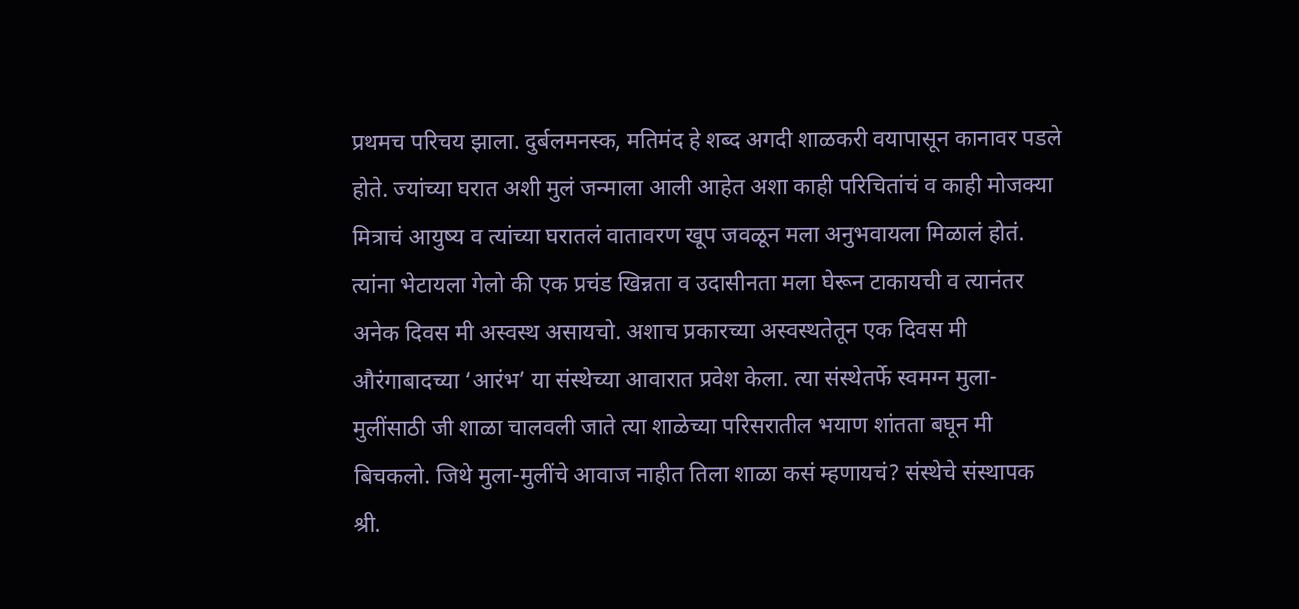प्रथमच परिचय झाला. दुर्बलमनस्क, मतिमंद हे शब्द अगदी शाळकरी वयापासून कानावर पडले होते. ज्यांच्या घरात अशी मुलं जन्माला आली आहेत अशा काही परिचितांचं व काही मोजक्या मित्राचं आयुष्य व त्यांच्या घरातलं वातावरण खूप जवळून मला अनुभवायला मिळालं होतं. त्यांना भेटायला गेलो की एक प्रचंड खिन्नता व उदासीनता मला घेरून टाकायची व त्यानंतर अनेक दिवस मी अस्वस्थ असायचो. अशाच प्रकारच्या अस्वस्थतेतून एक दिवस मी औरंगाबादच्या ‘आरंभ’ या संस्थेच्या आवारात प्रवेश केला. त्या संस्थेतर्फे स्वमग्न मुला-मुलींसाठी जी शाळा चालवली जाते त्या शाळेच्या परिसरातील भयाण शांतता बघून मी बिचकलो. जिथे मुला-मुलींचे आवाज नाहीत तिला शाळा कसं म्हणायचं? संस्थेचे संस्थापक श्री.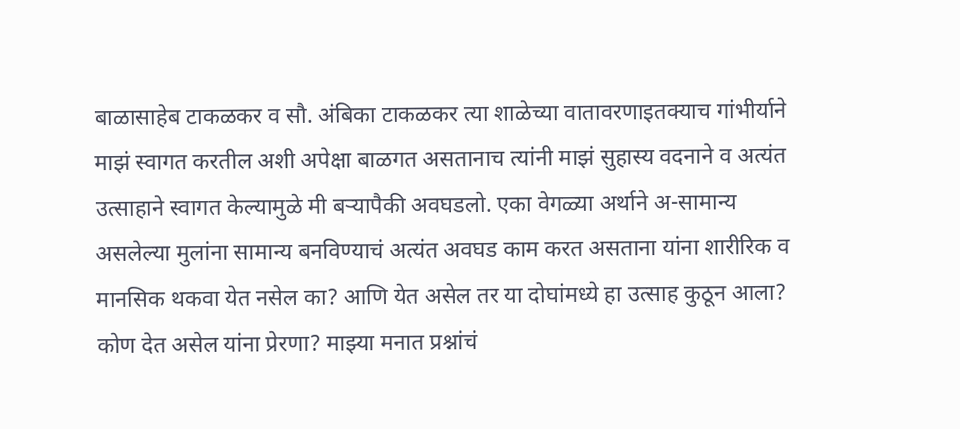बाळासाहेब टाकळकर व सौ. अंबिका टाकळकर त्या शाळेच्या वातावरणाइतक्याच गांभीर्याने माझं स्वागत करतील अशी अपेक्षा बाळगत असतानाच त्यांनी माझं सुहास्य वदनाने व अत्यंत उत्साहाने स्वागत केल्यामुळे मी बऱ्यापैकी अवघडलो. एका वेगळ्या अर्थाने अ-सामान्य असलेल्या मुलांना सामान्य बनविण्याचं अत्यंत अवघड काम करत असताना यांना शारीरिक व मानसिक थकवा येत नसेल का? आणि येत असेल तर या दोघांमध्ये हा उत्साह कुठून आला? कोण देत असेल यांना प्रेरणा? माझ्या मनात प्रश्नांचं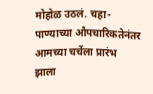मोहोळ उठलं. चहा-पाण्याच्या औपचारिकतेनंतर आमच्या चर्चेला प्रारंभ झाला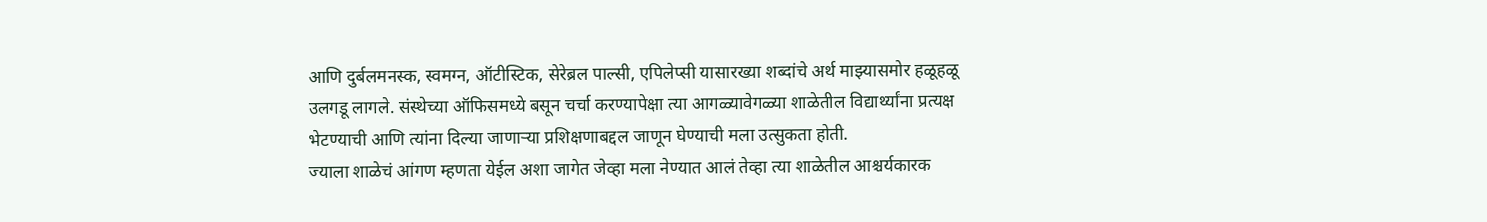आणि दुर्बलमनस्क, स्वमग्न, ऑटीस्टिक, सेरेब्रल पाल्सी, एपिलेप्सी यासारख्या शब्दांचे अर्थ माझ्यासमोर हळूहळू उलगडू लागले. संस्थेच्या ऑफिसमध्ये बसून चर्चा करण्यापेक्षा त्या आगळ्यावेगळ्या शाळेतील विद्यार्थ्यांना प्रत्यक्ष भेटण्याची आणि त्यांना दिल्या जाणाऱ्या प्रशिक्षणाबद्दल जाणून घेण्याची मला उत्सुकता होती.
ज्याला शाळेचं आंगण म्हणता येईल अशा जागेत जेव्हा मला नेण्यात आलं तेव्हा त्या शाळेतील आश्चर्यकारक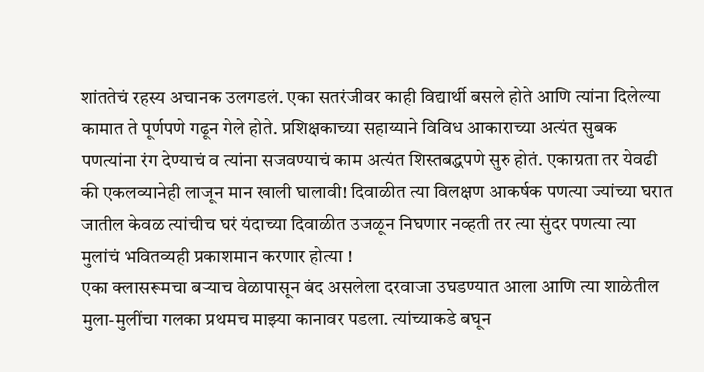शांततेचं रहस्य अचानक उलगडलं. एका सतरंजीवर काही विद्यार्थी बसले होते आणि त्यांना दिलेल्या कामात ते पूर्णपणे गढून गेले होते. प्रशिक्षकाच्या सहाय्याने विविध आकाराच्या अत्यंत सुबक पणत्यांना रंग देण्याचं व त्यांना सजवण्याचं काम अत्यंत शिस्तबद्धपणे सुरु होतं. एकाग्रता तर येवढी की एकलव्यानेही लाजून मान खाली घालावी! दिवाळीत त्या विलक्षण आकर्षक पणत्या ज्यांच्या घरात जातील केवळ त्यांचीच घरं यंदाच्या दिवाळीत उजळून निघणार नव्हती तर त्या सुंदर पणत्या त्या मुलांचं भवितव्यही प्रकाशमान करणार होत्या !
एका क्लासरूमचा बऱ्याच वेळापासून बंद असलेला दरवाजा उघडण्यात आला आणि त्या शाळेतील मुला-मुलींचा गलका प्रथमच माझ्या कानावर पडला. त्यांच्याकडे बघून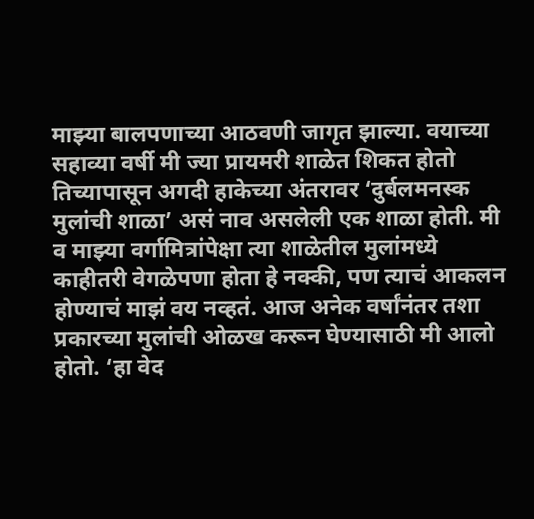माझ्या बालपणाच्या आठवणी जागृत झाल्या. वयाच्या सहाव्या वर्षी मी ज्या प्रायमरी शाळेत शिकत होतो तिच्यापासून अगदी हाकेच्या अंतरावर ‘दुर्बलमनस्क मुलांची शाळा’ असं नाव असलेली एक शाळा होती. मी व माझ्या वर्गामित्रांपेक्षा त्या शाळेतील मुलांमध्ये काहीतरी वेगळेपणा होता हे नक्की, पण त्याचं आकलन होण्याचं माझं वय नव्हतं. आज अनेक वर्षांनंतर तशा प्रकारच्या मुलांची ओळख करून घेण्यासाठी मी आलो होतो. ‘हा वेद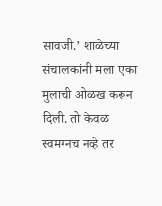सावजी.’ शाळेच्या संचालकांनी मला एका मुलाची ओळख करून दिली. तो केवळ स्वमग्नच नव्हे तर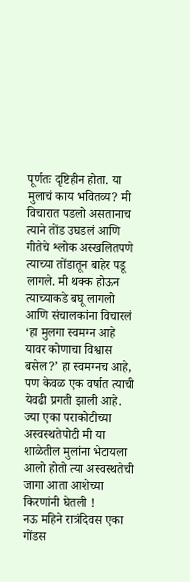पूर्णतः दृष्टिहीन होता. या मुलाचं काय भवितव्य? मी विचारात पडलो असतानाच त्याने तोंड उघडलं आणि गीतेचे श्लोक अस्खलितपणे त्याच्या तोंडातून बाहेर पडू लागले. मी थक्क होऊन त्याच्याकडे बघू लागलो आणि संचालकांना विचारलं ‘हा मुलगा स्वमग्न आहे यावर कोणाचा विश्वास बसेल?’ हा स्वमग्नच आहे, पण केवळ एक वर्षात त्याची येवढी प्रगती झाली आहे. ज्या एका पराकोटीच्या अस्वस्थतेपोटी मी या शाळेतील मुलांना भेटायला आलो होतो त्या अस्वस्थतेची जागा आता आशेच्या किरणांनी घेतली !
नऊ महिने रात्रंदिवस एका गोंडस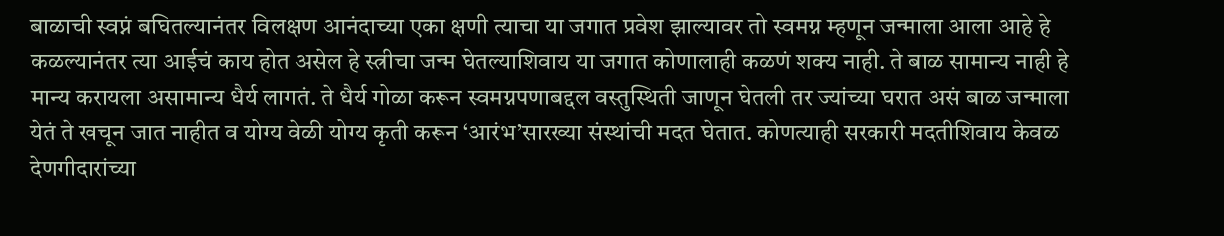बाळाची स्वप्नं बघितल्यानंतर विलक्षण आनंदाच्या एका क्षणी त्याचा या जगात प्रवेश झाल्यावर तो स्वमग्न म्हणून जन्माला आला आहे हे कळल्यानंतर त्या आईचं काय होत असेल हे स्त्रीचा जन्म घेतल्याशिवाय या जगात कोणालाही कळणं शक्य नाही. ते बाळ सामान्य नाही हे मान्य करायला असामान्य धैर्य लागतं. ते धैर्य गोळा करून स्वमग्नपणाबद्दल वस्तुस्थिती जाणून घेतली तर ज्यांच्या घरात असं बाळ जन्माला येतं ते खचून जात नाहीत व योग्य वेळी योग्य कृती करून ‘आरंभ’सारख्या संस्थांची मदत घेतात. कोणत्याही सरकारी मदतीशिवाय केवळ देणगीदारांच्या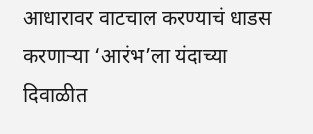आधारावर वाटचाल करण्याचं धाडस करणाऱ्या ‘आरंभ’ला यंदाच्या दिवाळीत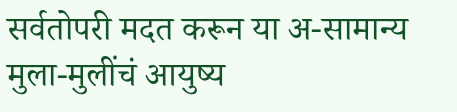सर्वतोपरी मदत करून या अ-सामान्य मुला-मुलींचं आयुष्य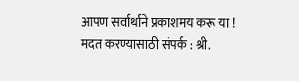आपण सर्वार्थाने प्रकाशमय करू या !
मदत करण्यासाठी संपर्क : श्री.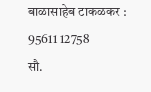बाळासाहेब टाकळकर : 95611 12758
सौ.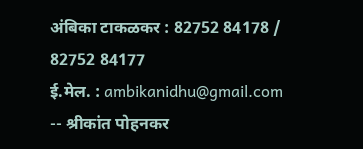अंबिका टाकळकर : 82752 84178 / 82752 84177
ई.मेल. : ambikanidhu@gmail.com
-- श्रीकांत पोहनकर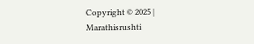Copyright © 2025 | Marathisrushti